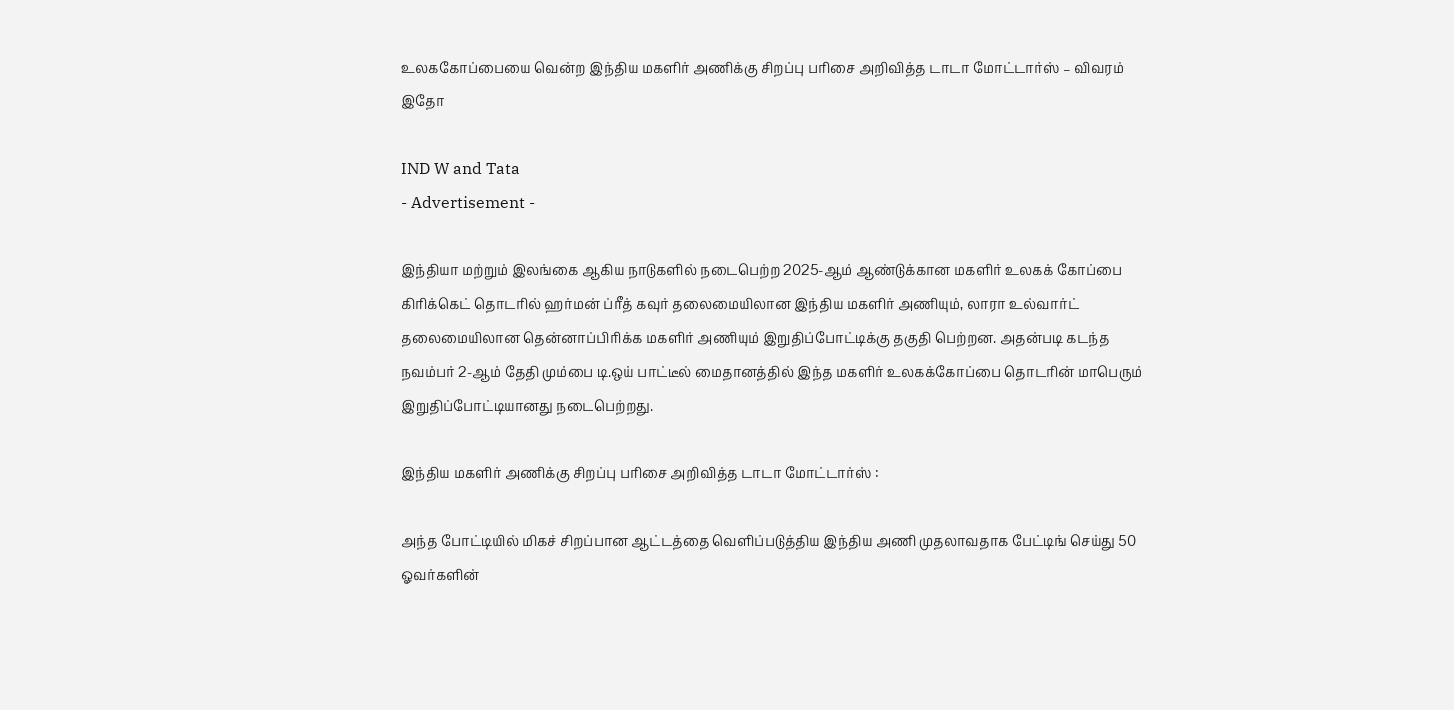உலககோப்பையை வென்ற இந்திய மகளிர் அணிக்கு சிறப்பு பரிசை அறிவித்த டாடா மோட்டார்ஸ் – விவரம் இதோ

IND W and Tata
- Advertisement -

இந்தியா மற்றும் இலங்கை ஆகிய நாடுகளில் நடைபெற்ற 2025-ஆம் ஆண்டுக்கான மகளிர் உலகக் கோப்பை கிரிக்கெட் தொடரில் ஹர்மன் ப்ரீத் கவுர் தலைமையிலான இந்திய மகளிர் அணியும், லாரா உல்வார்ட் தலைமையிலான தென்னாப்பிரிக்க மகளிர் அணியும் இறுதிப்போட்டிக்கு தகுதி பெற்றன. அதன்படி கடந்த நவம்பர் 2-ஆம் தேதி மும்பை டி.ஒய் பாட்டீல் மைதானத்தில் இந்த மகளிர் உலகக்கோப்பை தொடரின் மாபெரும் இறுதிப்போட்டியானது நடைபெற்றது.

இந்திய மகளிர் அணிக்கு சிறப்பு பரிசை அறிவித்த டாடா மோட்டார்ஸ் :

அந்த போட்டியில் மிகச் சிறப்பான ஆட்டத்தை வெளிப்படுத்திய இந்திய அணி முதலாவதாக பேட்டிங் செய்து 50 ஓவர்களின்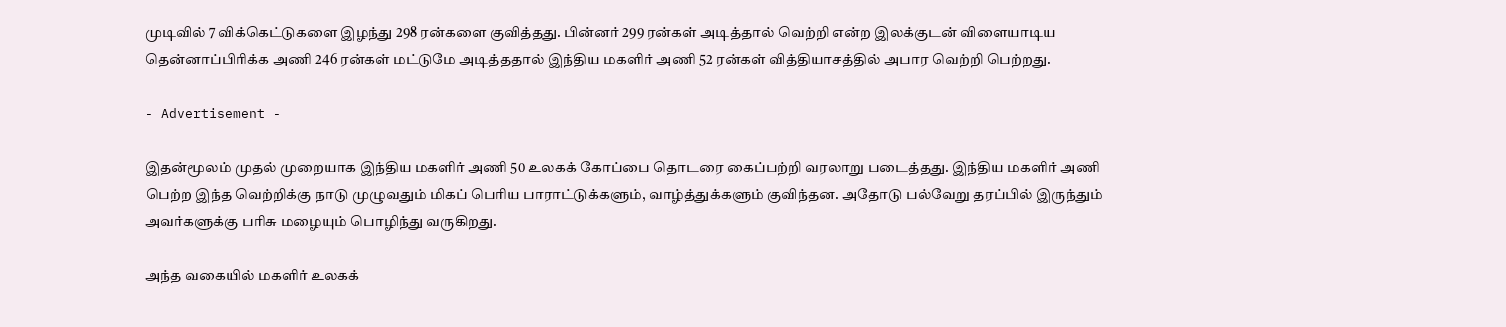முடிவில் 7 விக்கெட்டுகளை இழந்து 298 ரன்களை குவித்தது. பின்னர் 299 ரன்கள் அடித்தால் வெற்றி என்ற இலக்குடன் விளையாடிய தென்னாப்பிரிக்க அணி 246 ரன்கள் மட்டுமே அடித்ததால் இந்திய மகளிர் அணி 52 ரன்கள் வித்தியாசத்தில் அபார வெற்றி பெற்றது.

- Advertisement -

இதன்மூலம் முதல் முறையாக இந்திய மகளிர் அணி 50 உலகக் கோப்பை தொடரை கைப்பற்றி வரலாறு படைத்தது. இந்திய மகளிர் அணி பெற்ற இந்த வெற்றிக்கு நாடு முழுவதும் மிகப் பெரிய பாராட்டுக்களும், வாழ்த்துக்களும் குவிந்தன. அதோடு பல்வேறு தரப்பில் இருந்தும் அவர்களுக்கு பரிசு மழையும் பொழிந்து வருகிறது.

அந்த வகையில் மகளிர் உலகக்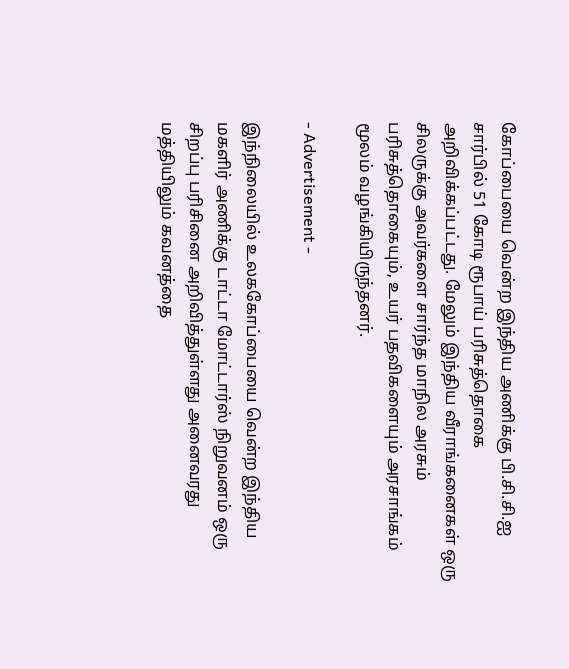கோப்பையை வென்ற இந்திய அணிக்கு பி.சி.சி.ஐ சார்பில் 51 கோடி ரூபாய் பரிசுத்தொகை அறிவிக்கப்பட்டது. மேலும் இந்திய வீராங்கனைகள் ஒரு சிலருக்கு அவர்களை சார்ந்த மாநில அரசும் பரிசுத்தொகையும், உயர் பதவிகளையும் அரசாங்கம் மூலம் வழங்கியிருந்தனர்.

- Advertisement -

இந்நிலையில் உலககோப்பையை வென்ற இந்திய மகளிர் அணிக்கு டாட்டா மோட்டார்ஸ் நிறுவனம் ஒரு சிறப்பு பரிசினை அறிவித்துள்ளது அனைவரது மத்தியிலும் கவனத்தை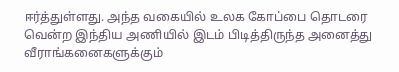ஈர்த்துள்ளது. அந்த வகையில் உலக கோப்பை தொடரை வென்ற இந்திய அணியில் இடம் பிடித்திருந்த அனைத்து வீராங்கனைகளுக்கும்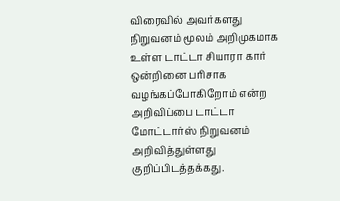விரைவில் அவர்களது நிறுவனம் மூலம் அறிமுகமாக உள்ள டாட்டா சியாரா கார் ஒன்றினை பரிசாக வழங்கப்போகிறோம் என்ற அறிவிப்பை டாட்டா மோட்டார்ஸ் நிறுவனம் அறிவித்துள்ளது குறிப்பிடத்தக்கது.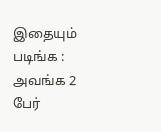இதையும் படிங்க : அவங்க 2 பேர்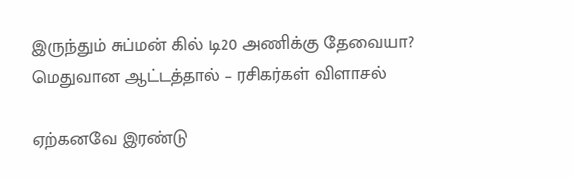இருந்தும் சுப்மன் கில் டி20 அணிக்கு தேவையா? மெதுவான ஆட்டத்தால் – ரசிகர்கள் விளாசல்

ஏற்கனவே இரண்டு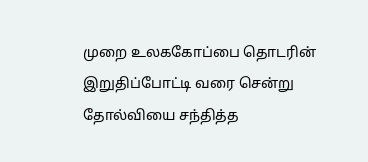முறை உலககோப்பை தொடரின் இறுதிப்போட்டி வரை சென்று தோல்வியை சந்தித்த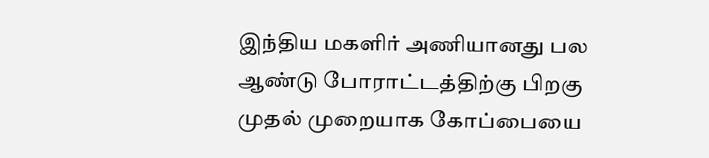இந்திய மகளிர் அணியானது பல ஆண்டு போராட்டத்திற்கு பிறகு முதல் முறையாக கோப்பையை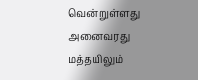வென்றுள்ளது அனைவரது மத்தயிலும்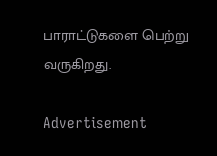பாராட்டுகளை பெற்று வருகிறது.

Advertisement